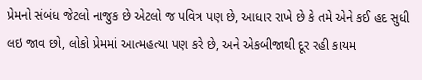પ્રેમનો સંબંધ જેટલો નાજુક છે એટલો જ પવિત્ર પણ છે, આધાર રાખે છે કે તમે એને કઈ હદ સુધી લઇ જાવ છો, લોકો પ્રેમમાં આત્મહત્યા પણ કરે છે, અને એકબીજાથી દૂર રહી કાયમ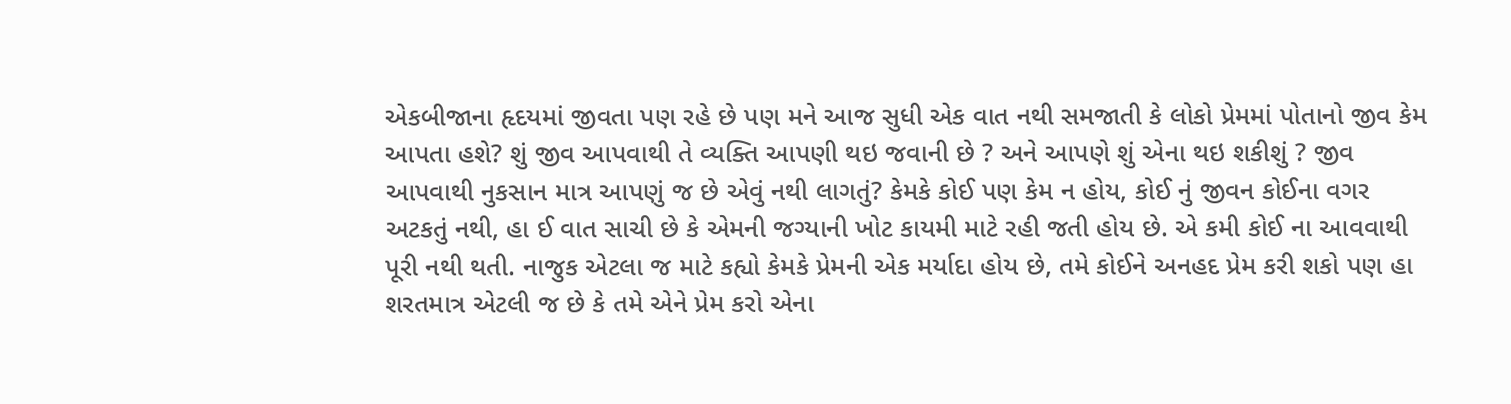એકબીજાના હૃદયમાં જીવતા પણ રહે છે પણ મને આજ સુધી એક વાત નથી સમજાતી કે લોકો પ્રેમમાં પોતાનો જીવ કેમ આપતા હશે? શું જીવ આપવાથી તે વ્યક્તિ આપણી થઇ જવાની છે ? અને આપણે શું એના થઇ શકીશું ? જીવ આપવાથી નુકસાન માત્ર આપણું જ છે એવું નથી લાગતું? કેમકે કોઈ પણ કેમ ન હોય, કોઈ નું જીવન કોઈના વગર અટકતું નથી, હા ઈ વાત સાચી છે કે એમની જગ્યાની ખોટ કાયમી માટે રહી જતી હોય છે. એ કમી કોઈ ના આવવાથી પૂરી નથી થતી. નાજુક એટલા જ માટે કહ્યો કેમકે પ્રેમની એક મર્યાદા હોય છે, તમે કોઈને અનહદ પ્રેમ કરી શકો પણ હા શરતમાત્ર એટલી જ છે કે તમે એને પ્રેમ કરો એના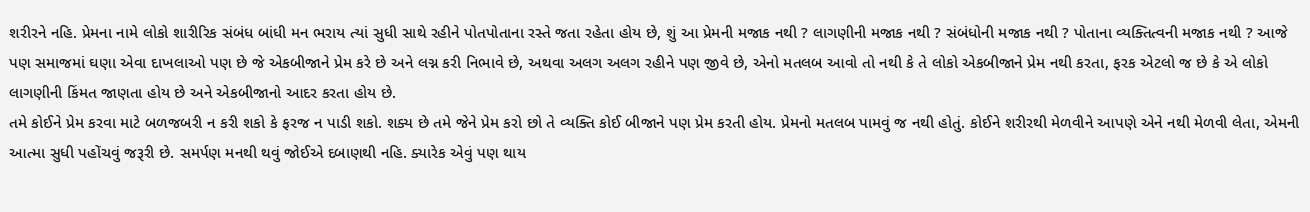શરીરને નહિ. પ્રેમના નામે લોકો શારીરિક સંબંધ બાંધી મન ભરાય ત્યાં સુધી સાથે રહીને પોતપોતાના રસ્તે જતા રહેતા હોય છે, શું આ પ્રેમની મજાક નથી ? લાગણીની મજાક નથી ? સંબંધોની મજાક નથી ? પોતાના વ્યક્તિત્વની મજાક નથી ? આજે પણ સમાજમાં ઘણા એવા દાખલાઓ પણ છે જે એકબીજાને પ્રેમ કરે છે અને લગ્ન કરી નિભાવે છે, અથવા અલગ અલગ રહીને પણ જીવે છે, એનો મતલબ આવો તો નથી કે તે લોકો એકબીજાને પ્રેમ નથી કરતા, ફરક એટલો જ છે કે એ લોકો લાગણીની કિંમત જાણતા હોય છે અને એકબીજાનો આદર કરતા હોય છે.
તમે કોઈને પ્રેમ કરવા માટે બળજબરી ન કરી શકો કે ફરજ ન પાડી શકો. શક્ય છે તમે જેને પ્રેમ કરો છો તે વ્યક્તિ કોઈ બીજાને પણ પ્રેમ કરતી હોય. પ્રેમનો મતલબ પામવું જ નથી હોતું. કોઈને શરીરથી મેળવીને આપણે એને નથી મેળવી લેતા, એમની આત્મા સુધી પહોંચવું જરૂરી છે. સમર્પણ મનથી થવું જોઈએ દબાણથી નહિ. ક્યારેક એવું પણ થાય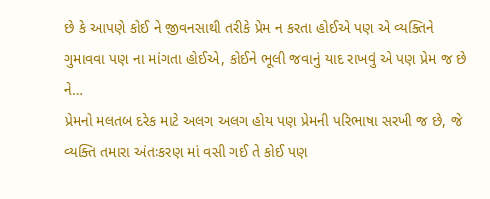છે કે આપણે કોઈ ને જીવનસાથી તરીકે પ્રેમ ન કરતા હોઈએ પણ એ વ્યક્તિને ગુમાવવા પણ ના માંગતા હોઈએ, કોઈને ભૂલી જવાનું યાદ રાખવું એ પણ પ્રેમ જ છે ને…
પ્રેમનો મલતબ દરેક માટે અલગ અલગ હોય પણ પ્રેમની પરિભાષા સરખી જ છે, જે વ્યક્તિ તમારા અંતઃકરણ માં વસી ગઈ તે કોઈ પણ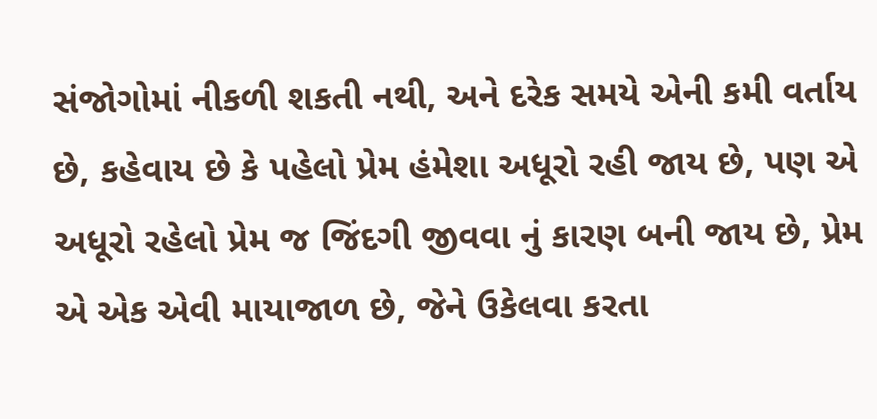સંજોગોમાં નીકળી શકતી નથી, અને દરેક સમયે એની કમી વર્તાય છે, કહેવાય છે કે પહેલો પ્રેમ હંમેશા અધૂરો રહી જાય છે, પણ એ અધૂરો રહેલો પ્રેમ જ જિંદગી જીવવા નું કારણ બની જાય છે, પ્રેમ એ એક એવી માયાજાળ છે, જેને ઉકેલવા કરતા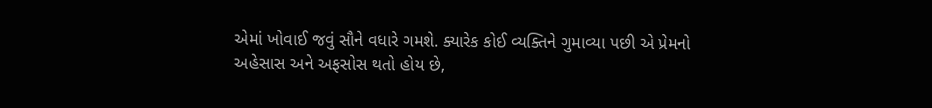એમાં ખોવાઈ જવું સૌને વધારે ગમશે. ક્યારેક કોઈ વ્યક્તિને ગુમાવ્યા પછી એ પ્રેમનો અહેસાસ અને અફસોસ થતો હોય છે,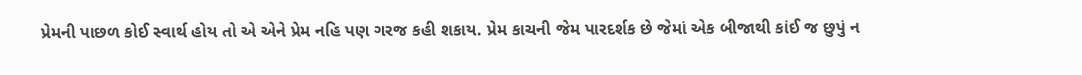પ્રેમની પાછળ કોઈ સ્વાર્થ હોય તો એ એને પ્રેમ નહિ પણ ગરજ કહી શકાય. પ્રેમ કાચની જેમ પારદર્શક છે જેમાં એક બીજાથી કાંઈ જ છુપું ન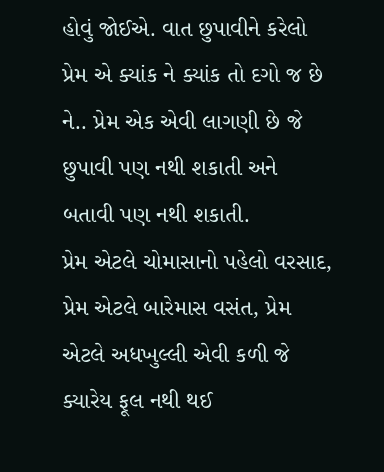હોવું જોઈએ. વાત છુપાવીને કરેલો પ્રેમ એ ક્યાંક ને ક્યાંક તો દગો જ છે ને.. પ્રેમ એક એવી લાગણી છે જે છુપાવી પણ નથી શકાતી અને બતાવી પણ નથી શકાતી.
પ્રેમ એટલે ચોમાસાનો પહેલો વરસાદ, પ્રેમ એટલે બારેમાસ વસંત, પ્રેમ એટલે અધખુલ્લી એવી કળી જે ક્યારેય ફૂલ નથી થઈ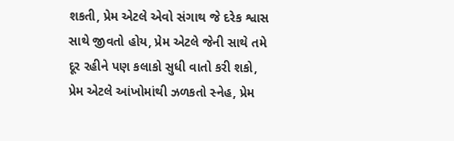શકતી, પ્રેમ એટલે એવો સંગાથ જે દરેક શ્વાસ સાથે જીવતો હોય, પ્રેમ એટલે જેની સાથે તમે દૂર રહીને પણ કલાકો સુધી વાતો કરી શકો, પ્રેમ એટલે આંખોમાંથી ઝળકતો સ્નેહ, પ્રેમ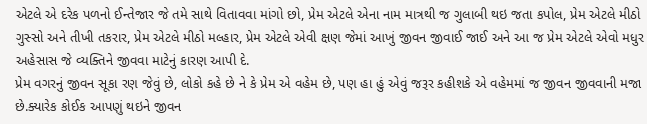એટલે એ દરેક પળનો ઈન્તેજાર જે તમે સાથે વિતાવવા માંગો છો, પ્રેમ એટલે એના નામ માત્રથી જ ગુલાબી થઇ જતા કપોલ, પ્રેમ એટલે મીઠો ગુસ્સો અને તીખી તકરાર, પ્રેમ એટલે મીઠો મલ્હાર, પ્રેમ એટલે એવી ક્ષણ જેમાં આખું જીવન જીવાઈ જાઈ અને આ જ પ્રેમ એટલે એવો મધુર અહેસાસ જે વ્યક્તિને જીવવા માટેનું કારણ આપી દે.
પ્રેમ વગરનું જીવન સૂકા રણ જેવું છે, લોકો કહે છે ને કે પ્રેમ એ વહેમ છે, પણ હા હું એવું જરૂર કહીશકે એ વહેમમાં જ જીવન જીવવાની મજા છે.ક્યારેક કોઈક આપણું થઇને જીવન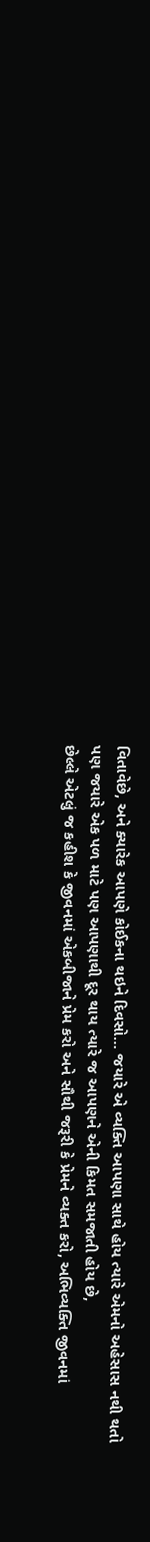વિતાવેછે, અને ક્યારેક આપણે કોઈકના થઇને દિવસો… જયારે એ વ્યક્તિ આપણા સાથે હોય ત્યારે એમનો અહેસાસ નથી થતો પણ જયારે એક પળ માટે પણ આપણાથી દૂર થાય ત્યારે જ આપણને એની કિમત સમજાતી હોય છે,
છેલ્લે એટલું જ કહીશ કે જીવનમાં એકબીજાને પ્રેમ કરો અને સૌથી જરૂરી કે પ્રેમને વ્યક્ત કરો, અભિવ્યક્તિ જીવનમાં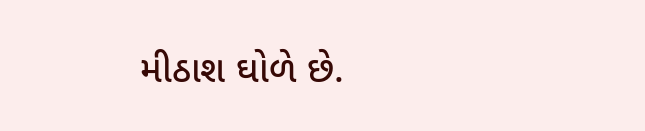મીઠાશ ઘોળે છે.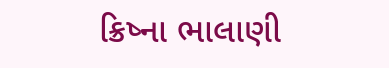ક્રિષ્ના ભાલાણી